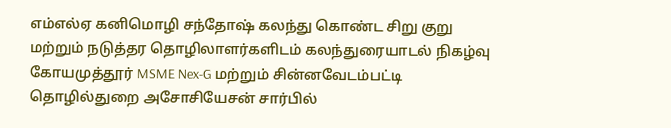எம்எல்ஏ கனிமொழி சந்தோஷ் கலந்து கொண்ட சிறு குறு மற்றும் நடுத்தர தொழிலாளர்களிடம் கலந்துரையாடல் நிகழ்வு
கோயமுத்தூர் MSME Nex-G மற்றும் சின்னவேடம்பட்டி தொழில்துறை அசோசியேசன் சார்பில்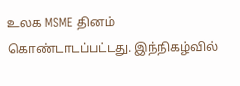உலக MSME தினம் கொண்டாடப்பட்டது. இந்நிகழ்வில்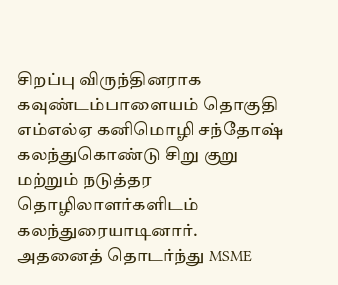சிறப்பு விருந்தினராக கவுண்டம்பாளையம் தொகுதி எம்எல்ஏ கனிமொழி சந்தோஷ் கலந்துகொண்டு சிறு குறு மற்றும் நடுத்தர தொழிலாளர்களிடம் கலந்துரையாடினார்.
அதனைத் தொடர்ந்து MSME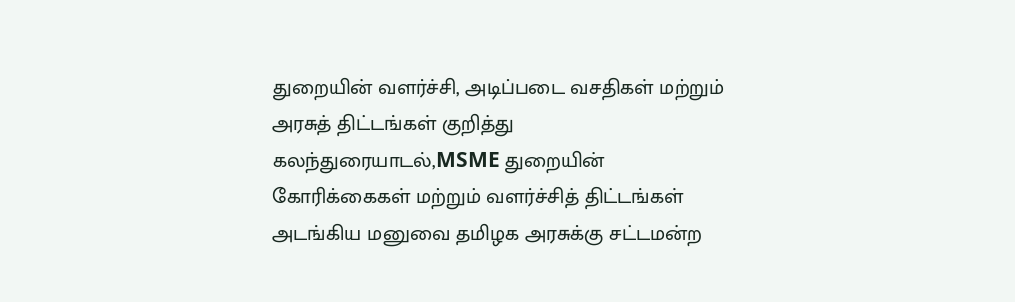துறையின் வளர்ச்சி, அடிப்படை வசதிகள் மற்றும் அரசுத் திட்டங்கள் குறித்து கலந்துரையாடல்,MSME துறையின் கோரிக்கைகள் மற்றும் வளர்ச்சித் திட்டங்கள் அடங்கிய மனுவை தமிழக அரசுக்கு சட்டமன்ற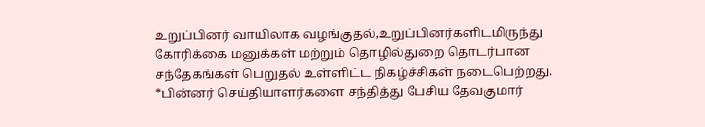உறுப்பினர் வாயிலாக வழங்குதல்,உறுப்பினர்களிடமிருந்து கோரிக்கை மனுக்கள் மற்றும் தொழில்துறை தொடர்பான சந்தேகங்கள் பெறுதல் உள்ளிட்ட நிகழ்ச்சிகள் நடைபெற்றது.
*பின்னர் செய்தியாளர்களை சந்தித்து பேசிய தேவகுமார்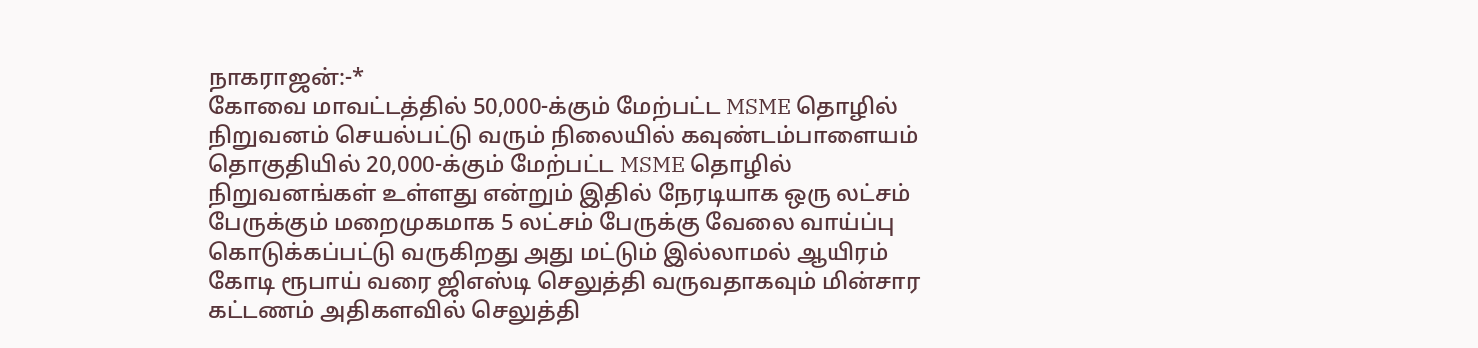நாகராஜன்:-*
கோவை மாவட்டத்தில் 50,000-க்கும் மேற்பட்ட MSME தொழில் நிறுவனம் செயல்பட்டு வரும் நிலையில் கவுண்டம்பாளையம் தொகுதியில் 20,000-க்கும் மேற்பட்ட MSME தொழில் நிறுவனங்கள் உள்ளது என்றும் இதில் நேரடியாக ஒரு லட்சம் பேருக்கும் மறைமுகமாக 5 லட்சம் பேருக்கு வேலை வாய்ப்பு கொடுக்கப்பட்டு வருகிறது அது மட்டும் இல்லாமல் ஆயிரம் கோடி ரூபாய் வரை ஜிஎஸ்டி செலுத்தி வருவதாகவும் மின்சார கட்டணம் அதிகளவில் செலுத்தி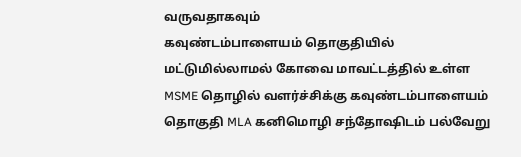வருவதாகவும்
கவுண்டம்பாளையம் தொகுதியில்
மட்டுமில்லாமல் கோவை மாவட்டத்தில் உள்ள MSME தொழில் வளர்ச்சிக்கு கவுண்டம்பாளையம் தொகுதி MLA கனிமொழி சந்தோஷிடம் பல்வேறு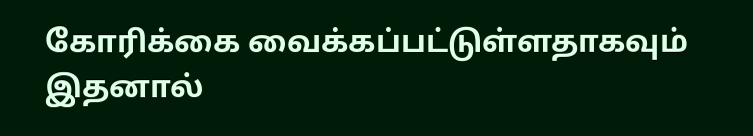கோரிக்கை வைக்கப்பட்டுள்ளதாகவும் இதனால்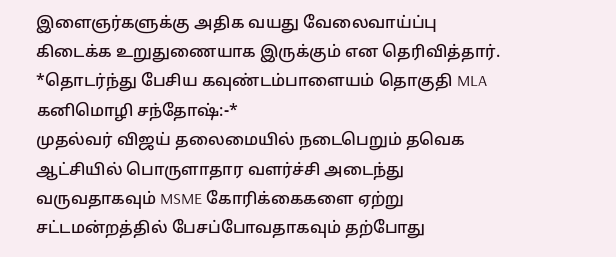இளைஞர்களுக்கு அதிக வயது வேலைவாய்ப்பு கிடைக்க உறுதுணையாக இருக்கும் என தெரிவித்தார்.
*தொடர்ந்து பேசிய கவுண்டம்பாளையம் தொகுதி MLA கனிமொழி சந்தோஷ்:-*
முதல்வர் விஜய் தலைமையில் நடைபெறும் தவெக ஆட்சியில் பொருளாதார வளர்ச்சி அடைந்து வருவதாகவும் MSME கோரிக்கைகளை ஏற்று சட்டமன்றத்தில் பேசப்போவதாகவும் தற்போது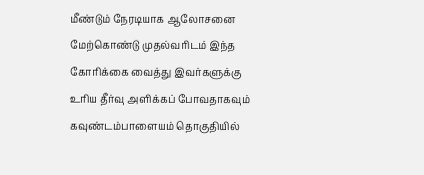மீண்டும் நேரடியாக ஆலோசனை மேற்கொண்டு முதல்வரிடம் இந்த கோரிக்கை வைத்து இவர்களுக்கு உரிய தீர்வு அளிக்கப் போவதாகவும் கவுண்டம்பாளையம் தொகுதியில்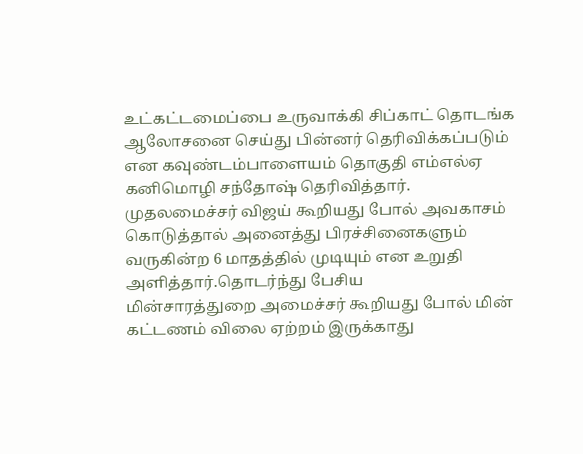உட்கட்டமைப்பை உருவாக்கி சிப்காட் தொடங்க ஆலோசனை செய்து பின்னர் தெரிவிக்கப்படும் என கவுண்டம்பாளையம் தொகுதி எம்எல்ஏ கனிமொழி சந்தோஷ் தெரிவித்தார்.
முதலமைச்சர் விஜய் கூறியது போல் அவகாசம் கொடுத்தால் அனைத்து பிரச்சினைகளும் வருகின்ற 6 மாதத்தில் முடியும் என உறுதி அளித்தார்.தொடர்ந்து பேசிய
மின்சாரத்துறை அமைச்சர் கூறியது போல் மின் கட்டணம் விலை ஏற்றம் இருக்காது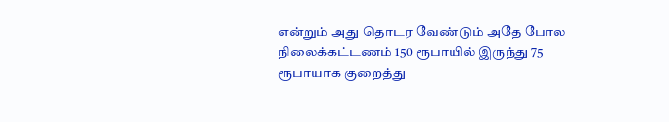என்றும் அது தொடர வேண்டும் அதே போல நிலைக்கட்டணம் 150 ரூபாயில் இருந்து 75 ரூபாயாக குறைத்து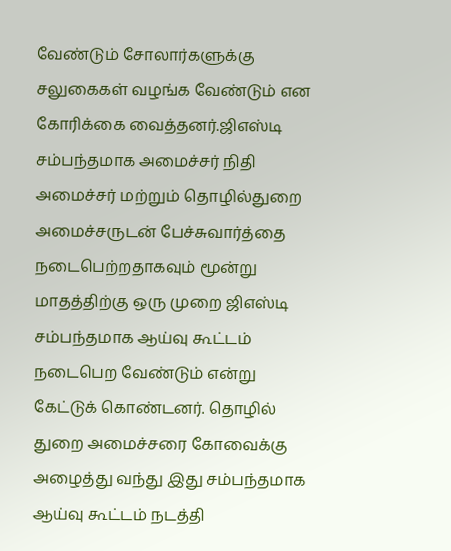வேண்டும் சோலார்களுக்கு சலுகைகள் வழங்க வேண்டும் என கோரிக்கை வைத்தனர்.ஜிஎஸ்டி சம்பந்தமாக அமைச்சர் நிதி அமைச்சர் மற்றும் தொழில்துறை அமைச்சருடன் பேச்சுவார்த்தை நடைபெற்றதாகவும் மூன்று மாதத்திற்கு ஒரு முறை ஜிஎஸ்டி சம்பந்தமாக ஆய்வு கூட்டம் நடைபெற வேண்டும் என்று கேட்டுக் கொண்டனர். தொழில் துறை அமைச்சரை கோவைக்கு அழைத்து வந்து இது சம்பந்தமாக ஆய்வு கூட்டம் நடத்தி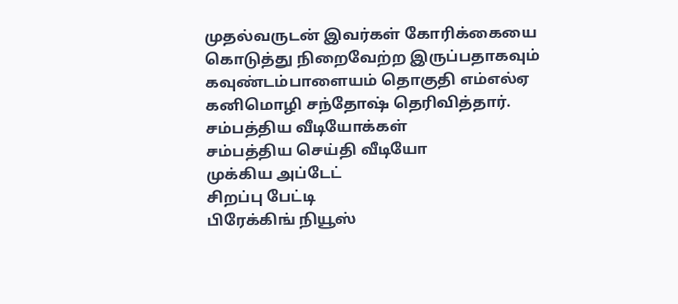முதல்வருடன் இவர்கள் கோரிக்கையை கொடுத்து நிறைவேற்ற இருப்பதாகவும் கவுண்டம்பாளையம் தொகுதி எம்எல்ஏ கனிமொழி சந்தோஷ் தெரிவித்தார்.
சம்பத்திய வீடியோக்கள்
சம்பத்திய செய்தி வீடியோ
முக்கிய அப்டேட்
சிறப்பு பேட்டி
பிரேக்கிங் நியூஸ்